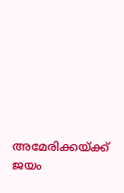അമേരിക്കയ്ക്ക് ജയം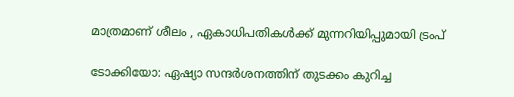മാത്രമാണ് ശീലം , ഏകാധിപതികള്‍ക്ക് മുന്നറിയിപ്പുമായി ട്രംപ്

ടോക്കിയോ: ഏഷ്യാ സന്ദര്‍ശനത്തിന് തുടക്കം കുറിച്ച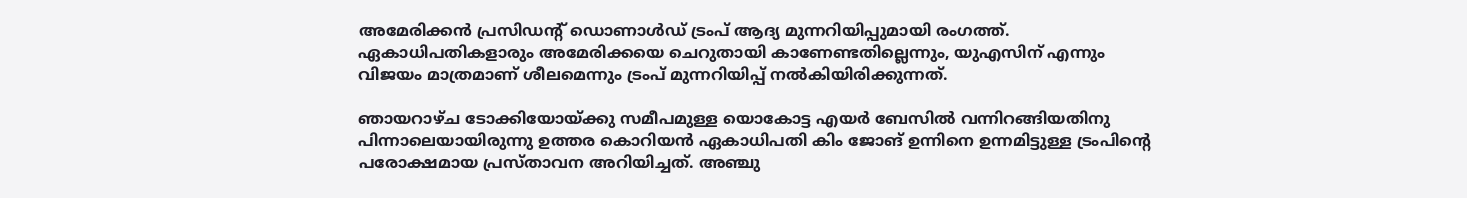അമേരിക്കന്‍ പ്രസിഡന്റ് ഡൊണാള്‍ഡ് ട്രംപ് ആദ്യ മുന്നറിയിപ്പുമായി രംഗത്ത്. ഏകാധിപതികളാരും അമേരിക്കയെ ചെറുതായി കാണേണ്ടതില്ലെന്നും, യുഎസിന് എന്നും വിജയം മാത്രമാണ് ശീലമെന്നും ട്രംപ് മുന്നറിയിപ്പ് നല്‍കിയിരിക്കുന്നത്.

ഞായറാഴ്ച ടോക്കിയോയ്ക്കു സമീപമുള്ള യൊകോട്ട എയര്‍ ബേസില്‍ വന്നിറങ്ങിയതിനു പിന്നാലെയായിരുന്നു ഉത്തര കൊറിയന്‍ ഏകാധിപതി കിം ജോങ് ഉന്നിനെ ഉന്നമിട്ടുള്ള ട്രംപിന്റെ പരോക്ഷമായ പ്രസ്താവന അറിയിച്ചത്. അഞ്ചു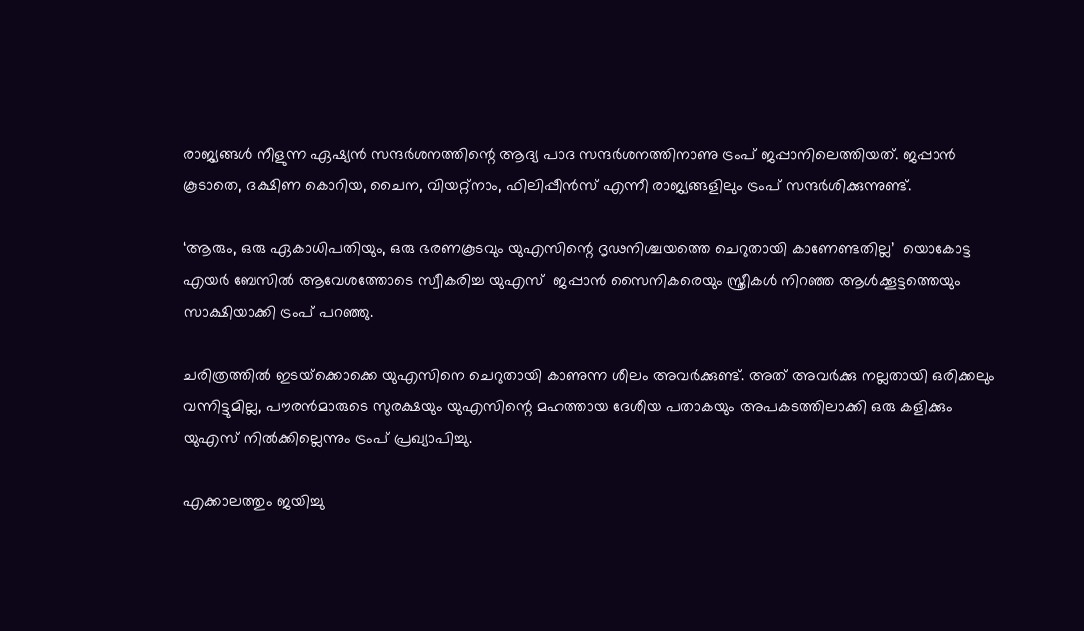രാജ്യങ്ങള്‍ നീളുന്ന ഏഷ്യന്‍ സന്ദര്‍ശനത്തിന്റെ ആദ്യ പാദ സന്ദര്‍ശനത്തിനാണു ട്രംപ് ജപ്പാനിലെത്തിയത്. ജപ്പാന്‍ കൂടാതെ, ദക്ഷിണ കൊറിയ, ചൈന, വിയറ്റ്‌നാം, ഫിലിപ്പീന്‍സ് എന്നീ രാജ്യങ്ങളിലും ട്രംപ് സന്ദര്‍ശിക്കുന്നുണ്ട്.

‘ആരും, ഒരു ഏകാധിപതിയും, ഒരു ഭരണകൂടവും യുഎസിന്റെ ദൃഢനിശ്ചയത്തെ ചെറുതായി കാണേണ്ടതില്ല’  യൊകോട്ട എയര്‍ ബേസില്‍ ആവേശത്തോടെ സ്വീകരിച്ച യുഎസ്  ജപ്പാന്‍ സൈനികരെയും സ്ത്രീകള്‍ നിറഞ്ഞ ആള്‍ക്കൂട്ടത്തെയും സാക്ഷിയാക്കി ട്രംപ് പറഞ്ഞു.

ചരിത്രത്തില്‍ ഇടയ്‌ക്കൊക്കെ യുഎസിനെ ചെറുതായി കാണുന്ന ശീലം അവര്‍ക്കുണ്ട്. അത് അവര്‍ക്കു നല്ലതായി ഒരിക്കലും വന്നിട്ടുമില്ല, പൗരന്‍മാരുടെ സുരക്ഷയും യുഎസിന്റെ മഹത്തായ ദേശീയ പതാകയും അപകടത്തിലാക്കി ഒരു കളിക്കും യുഎസ് നില്‍ക്കില്ലെന്നും ട്രംപ് പ്രഖ്യാപിച്ചു.

എക്കാലത്തും ജയിച്ചു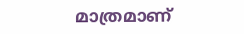മാത്രമാണ്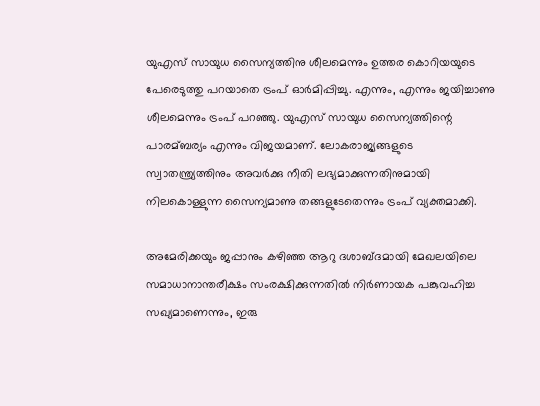യുഎസ് സായുധ സൈന്യത്തിനു ശീലമെന്നും ഉത്തര കൊറിയയുടെ പേരെടുത്തു പറയാതെ ട്രംപ് ഓര്‍മിപ്പിച്ചു. എന്നും, എന്നും ജയിച്ചാണു ശീലമെന്നും ട്രംപ് പറഞ്ഞു. യുഎസ് സായുധ സൈന്യത്തിന്റെ പാരമ്ബര്യം എന്നും വിജയമാണ്. ലോകരാജ്യങ്ങളുടെ സ്വാതന്ത്ര്യത്തിനും അവര്‍ക്കു നീതി ലഭ്യമാക്കുന്നതിനുമായി നിലകൊള്ളുന്ന സൈന്യമാണു തങ്ങളുടേതെന്നും ട്രംപ് വ്യക്തമാക്കി.

അമേരിക്കയും ജപ്പാനും കഴിഞ്ഞ ആറു ദശാബ്ദമായി മേഖലയിലെ സമാധാനാന്തരീക്ഷം സംരക്ഷിക്കുന്നതില്‍ നിര്‍ണായക പങ്കുവഹിച്ച സഖ്യമാണെന്നും, ഇരു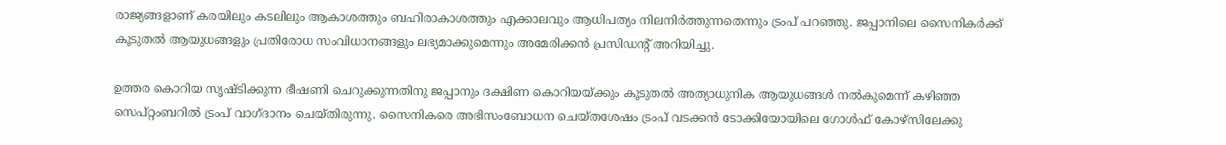രാജ്യങ്ങളാണ് കരയിലും കടലിലും ആകാശത്തും ബഹിരാകാശത്തും എക്കാലവും ആധിപത്യം നിലനിര്‍ത്തുന്നതെന്നും ട്രംപ് പറഞ്ഞു. ജപ്പാനിലെ സൈനികര്‍ക്ക് കൂടുതല്‍ ആയുധങ്ങളും പ്രതിരോധ സംവിധാനങ്ങളും ലഭ്യമാക്കുമെന്നും അമേരിക്കന്‍ പ്രസിഡന്റ് അറിയിച്ചു.

ഉത്തര കൊറിയ സൃഷ്ടിക്കുന്ന ഭീഷണി ചെറുക്കുന്നതിനു ജപ്പാനും ദക്ഷിണ കൊറിയയ്ക്കും കൂടുതല്‍ അത്യാധുനിക ആയുധങ്ങള്‍ നല്‍കുമെന്ന് കഴിഞ്ഞ സെപ്റ്റംബറില്‍ ട്രംപ് വാഗ്ദാനം ചെയ്തിരുന്നു. സൈനികരെ അഭിസംബോധന ചെയ്തശേഷം ട്രംപ് വടക്കന്‍ ടോക്കിയോയിലെ ഗോള്‍ഫ് കോഴ്‌സിലേക്കു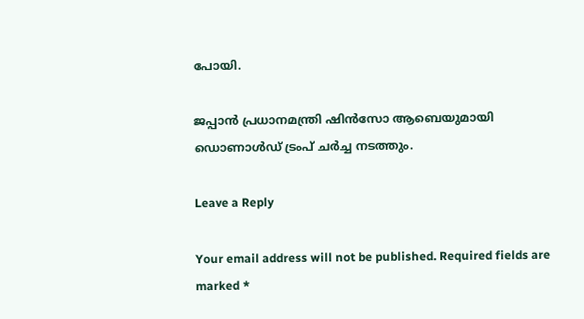പോയി.

ജപ്പാന്‍ പ്രധാനമന്ത്രി ഷിന്‍സോ ആബെയുമായി ഡൊണാള്‍ഡ് ട്രംപ് ചര്‍ച്ച നടത്തും.

Leave a Reply

Your email address will not be published. Required fields are marked *